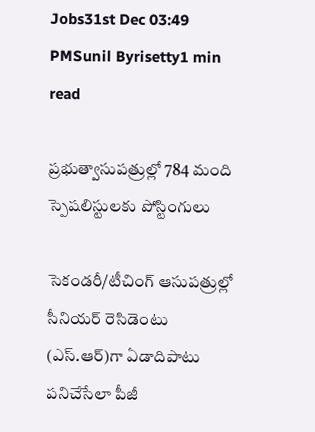Jobs31st Dec 03:49 PMSunil Byrisetty1 min read

ప్రభుత్వాసుపత్రుల్లో 784 మంది స్పెషలిస్టులకు పోస్టింగులు

సెకండరీ/టీచింగ్ ఆసుపత్రుల్లో సీనియర్ రెసిడెంటు (ఎస్.ఆర్)గా ఏడాదిపాటు పనిచేసేలా పీజీ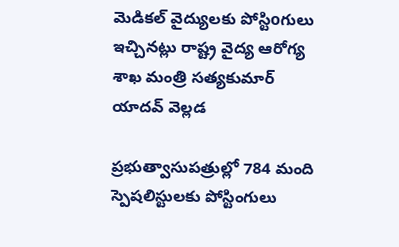మెడికల్ వైద్యులకు పోస్టిoగులు ఇచ్చినట్లు రాష్ట్ర వైద్య ఆరోగ్య శాఖ మంత్రి సత్యకుమార్ యాదవ్ వెల్లడ

ప్రభుత్వాసుపత్రుల్లో 784 మంది స్పెషలిస్టులకు పోస్టింగులు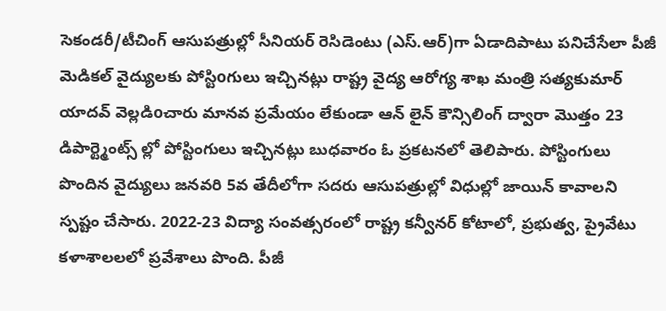సెకండరీ/టీచింగ్ ఆసుపత్రుల్లో సీనియర్ రెసిడెంటు (ఎస్.ఆర్)గా ఏడాదిపాటు పనిచేసేలా పీజీ మెడికల్ వైద్యులకు పోస్టిoగులు ఇచ్చినట్లు రాష్ట్ర వైద్య ఆరోగ్య శాఖ మంత్రి సత్యకుమార్ యాదవ్ వెల్లడిoచారు మానవ ప్రమేయం లేకుండా ఆన్ లైన్ కౌన్సిలింగ్ ద్వారా మొత్తం 23 డిపార్ట్మెంట్స్ ల్లో పోస్టింగులు ఇచ్చినట్లు బుధవారం ఓ ప్రకటనలో తెలిపారు. పోస్టింగులు పొందిన వైద్యులు జనవరి 5వ తేదీలోగా సదరు ఆసుపత్రుల్లో విధుల్లో జాయిన్ కావాలని స్పష్టం చేసారు. 2022-23 విద్యా సంవత్సరంలో రాష్ట్ర కన్వీనర్ కోటాలో, ప్రభుత్వ, ప్రైవేటు కళాశాలలలో ప్రవేశాలు పొంది. పీజీ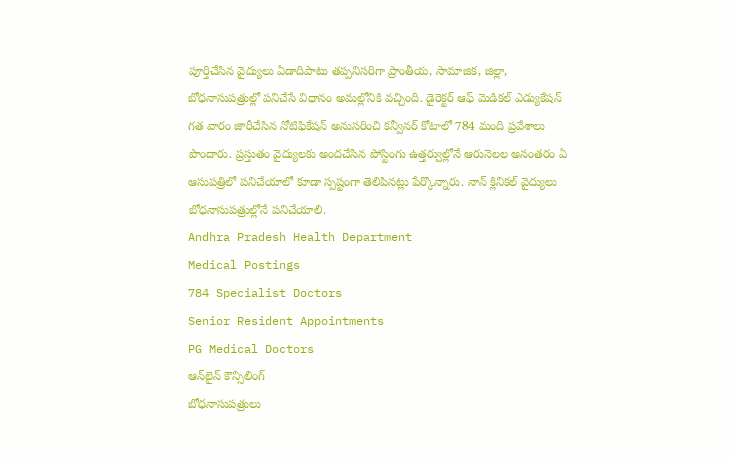పూర్తిచేసిన వైద్యులు ఏడాదిపాటు తప్పనిసరిగా ప్రాంతీయ, సామాజిక, జిల్లా, బోధనాసుపత్రుల్లో పనిచేసే విధానం అమల్లోనికి వచ్చింది. డైరెక్టర్ ఆఫ్ మెడికల్ ఎడ్యుకేషన్ గత వారం జారీచేసిన నోటిఫికేషన్ అనుసరించి కన్వీనర్ కోటాలో 784 మంది ప్రవేశాలు పొందారు. ప్రస్తుతం వైద్యులకు అందచేసిన పోస్టింగు ఉత్తర్వుల్లోనే ఆరునెలల అనంతరం ఏ ఆసుపత్రిలో పనిచేయాలో కూడా స్పష్టంగా తెలిపినట్లు పేర్కొన్నారు. నాన్ క్లినికల్ వైద్యులు బోధనాసుపత్రుల్లోనే పనిచేయాలి.
Andhra Pradesh Health Department
Medical Postings
784 Specialist Doctors
Senior Resident Appointments
PG Medical Doctors
ఆన్‌లైన్ కౌన్సిలింగ్
బోధనాసుపత్రులు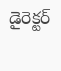డైరెక్టర్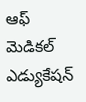ఆఫ్ మెడికల్ ఎడ్యుకేషన్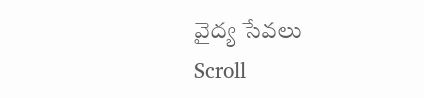వైద్య సేవలు
Scroll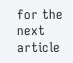for the next article